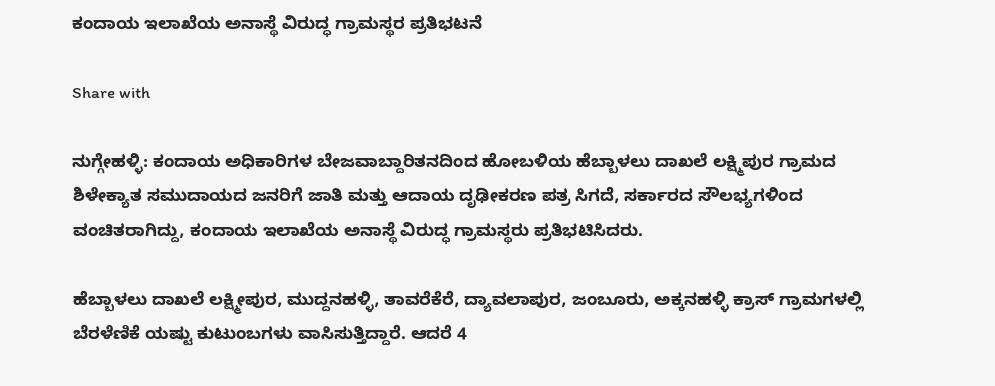ಕಂದಾಯ ಇಲಾಖೆಯ ಅನಾಸ್ಥೆ ವಿರುದ್ಧ ಗ್ರಾಮಸ್ಥರ ಪ್ರತಿಭಟನೆ

Share with

ನುಗ್ಗೇಹಳ್ಳಿ: ಕಂದಾಯ ಅಧಿಕಾರಿಗಳ ಬೇಜವಾಬ್ದಾರಿತನದಿಂದ ಹೋಬಳಿಯ ಹೆಬ್ಬಾಳಲು ದಾಖಲೆ ಲಕ್ಷ್ಮಿಪುರ ಗ್ರಾಮದ ಶಿಳೇಕ್ಯಾತ ಸಮುದಾಯದ ಜನರಿಗೆ ಜಾತಿ ಮತ್ತು ಆದಾಯ ದೃಢೀಕರಣ ಪತ್ರ ಸಿಗದೆ, ಸರ್ಕಾರದ ಸೌಲಭ್ಯಗಳಿಂದ ವಂಚಿತರಾಗಿದ್ದು, ಕಂದಾಯ ಇಲಾಖೆಯ ಅನಾಸ್ಥೆ ವಿರುದ್ಧ ಗ್ರಾಮಸ್ಥರು ಪ್ರತಿಭಟಿಸಿದರು.

ಹೆಬ್ಬಾಳಲು ದಾಖಲೆ ಲಕ್ಷ್ಮೀಪುರ, ಮುದ್ದನಹಳ್ಳಿ, ತಾವರೆಕೆರೆ, ದ್ಯಾವಲಾಪುರ, ಜಂಬೂರು, ಅಕ್ಕನಹಳ್ಳಿ ಕ್ರಾಸ್ ಗ್ರಾಮಗಳಲ್ಲಿ ಬೆರಳೆಣಿಕೆ ಯಷ್ಟು ಕುಟುಂಬಗಳು ವಾಸಿಸುತ್ತಿದ್ದಾರೆ. ಆದರೆ 4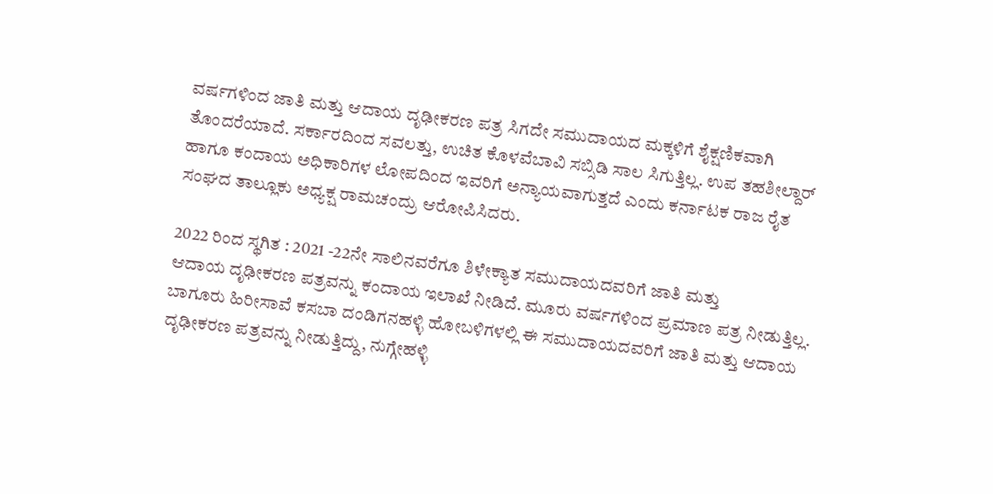ವರ್ಷಗಳಿಂದ ಜಾತಿ ಮತ್ತು ಆದಾಯ ದೃಢೀಕರಣ ಪತ್ರ ಸಿಗದೇ ಸಮುದಾಯದ ಮಕ್ಕಳಿಗೆ ಶೈಕ್ಷಣಿಕವಾಗಿ ತೊಂದರೆಯಾದೆ. ಸರ್ಕಾರದಿಂದ ಸವಲತ್ತು, ಉಚಿತ ಕೊಳವೆಬಾವಿ ಸಬ್ಸಿಡಿ ಸಾಲ ಸಿಗುತ್ತಿಲ್ಲ. ಉಪ ತಹಶೀಲ್ದಾರ್ ಹಾಗೂ ಕಂದಾಯ ಅಧಿಕಾರಿಗಳ ಲೋಪದಿಂದ ಇವರಿಗೆ ಅನ್ಯಾಯವಾಗುತ್ತದೆ ಎಂದು ಕರ್ನಾಟಕ ರಾಜ ರೈತ ಸಂಘದ ತಾಲ್ಲೂಕು ಅಧ್ಯಕ್ಷ ರಾಮಚಂದ್ರು ಆರೋಪಿಸಿದರು.

2022 ರಿಂದ ಸ್ಥಗಿತ : 2021 -22ನೇ ಸಾಲಿನವರೆಗೂ ಶಿಳೇಕ್ಯಾತ ಸಮುದಾಯದವರಿಗೆ ಜಾತಿ ಮತ್ತು
ಆದಾಯ ದೃಢೀಕರಣ ಪತ್ರವನ್ನು ಕಂದಾಯ ಇಲಾಖೆ ನೀಡಿದೆ. ಮೂರು ವರ್ಷಗಳಿಂದ ಪ್ರಮಾಣ ಪತ್ರ ನೀಡುತ್ತಿಲ್ಲ. ಬಾಗೂರು ಹಿರೀಸಾವೆ ಕಸಬಾ ದಂಡಿಗನಹಳ್ಳಿ ಹೋಬಳಿಗಳಲ್ಲಿ ಈ ಸಮುದಾಯದವರಿಗೆ ಜಾತಿ ಮತ್ತು ಆದಾಯ ದೃಢೀಕರಣ ಪತ್ರವನ್ನು ನೀಡುತ್ತಿದ್ದು, ನುಗ್ಗೇಹಳ್ಳಿ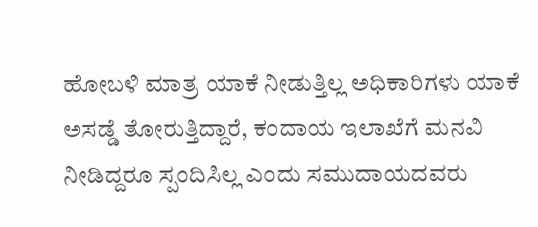ಹೋಬಳಿ ಮಾತ್ರ ಯಾಕೆ ನೀಡುತ್ತಿಲ್ಲ ಅಧಿಕಾರಿಗಳು ಯಾಕೆ ಅಸಡ್ಡೆ ತೋರುತ್ತಿದ್ದಾರೆ, ಕಂದಾಯ ಇಲಾಖೆಗೆ ಮನವಿ ನೀಡಿದ್ದರೂ ಸ್ಪಂದಿಸಿಲ್ಲ ಎಂದು ಸಮುದಾಯದವರು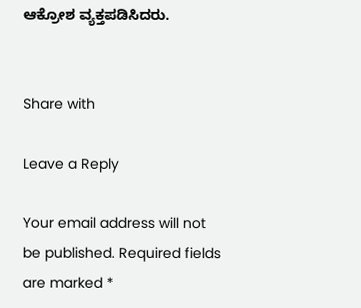ಆಕ್ರೋಶ ವ್ಯಕ್ತಪಡಿಸಿದರು.


Share with

Leave a Reply

Your email address will not be published. Required fields are marked *